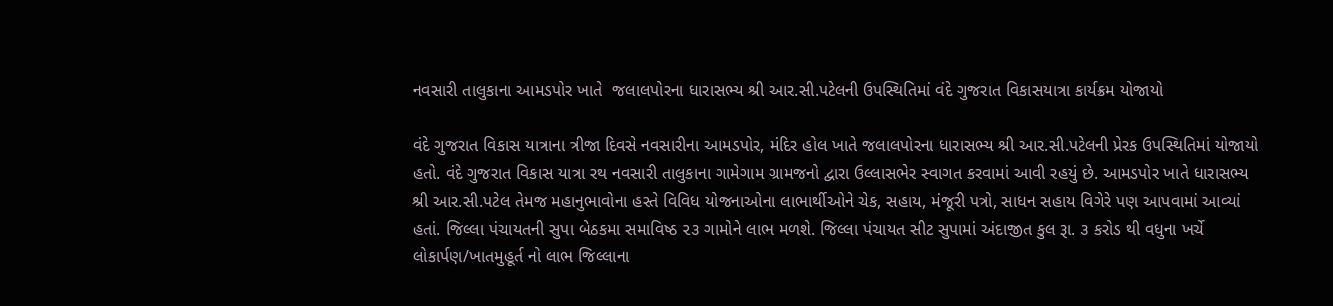નવસારી તાલુકાના આમડપોર ખાતે  જલાલપોરના ધારાસભ્ય શ્રી આર.સી.પટેલની ઉપસ્થિતિમાં વંદે ગુજરાત વિકાસયાત્રા કાર્યક્રમ યોજાયો

વંદે ગુજરાત વિકાસ યાત્રાના ત્રીજા દિવસે નવસારીના આમડપોર, મંદિર હોલ ખાતે જલાલપોરના ધારાસભ્ય શ્રી આર.સી.પટેલની પ્રેરક ઉપસ્થિતિમાં યોજાયો હતો. વંદે ગુજરાત વિકાસ યાત્રા રથ નવસારી તાલુકાના ગામેગામ ગ્રામજનો દ્વારા ઉલ્લાસભેર સ્વાગત કરવામાં આવી રહયું છે. આમડપોર ખાતે ધારાસભ્ય શ્રી આર.સી.પટેલ તેમજ મહાનુભાવોના હસ્તે વિવિધ યોજનાઓના લાભાર્થીઓને ચેક, સહાય, મંજૂરી પત્રો, સાધન સહાય વિગેરે પણ આપવામાં આવ્યાં હતાં. જિલ્લા પંચાયતની સુપા બેઠકમા સમાવિષ્ઠ ૨૩ ગામોને લાભ મળશે. જિલ્લા પંચાયત સીટ સુપામાં અંદાજીત કુલ રૂા. ૩ કરોડ થી વધુના ખર્ચે લોકાર્પણ/ખાતમુહૂર્ત નો લાભ જિલ્લાના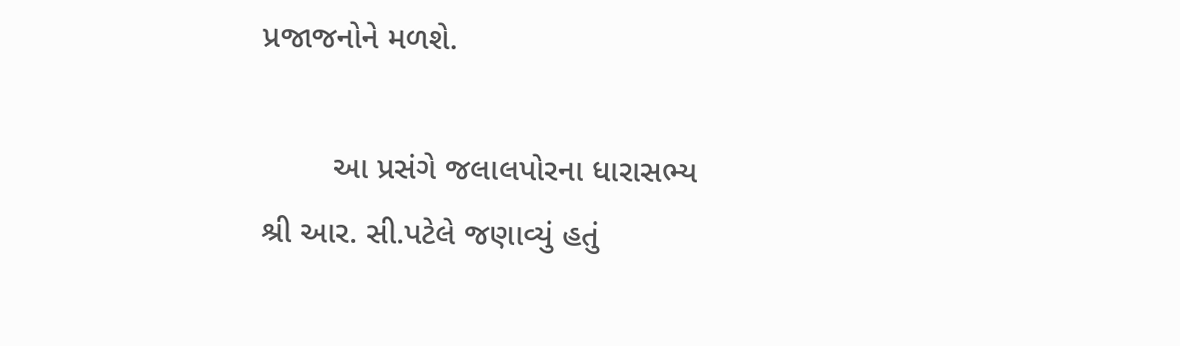પ્રજાજનોને મળશે.

        આ પ્રસંગે જલાલપોરના ધારાસભ્ય શ્રી આર. સી.પટેલે જણાવ્યું હતું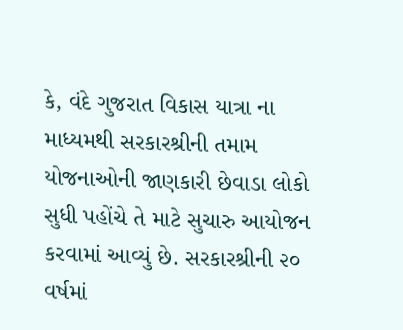કે, વંદે ગુજરાત વિકાસ યાત્રા ના માધ્યમથી સરકારશ્રીની તમામ યોજનાઓની જાણકારી છેવાડા લોકો સુધી પહોંચે તે માટે સુચારુ આયોજન કરવામાં આવ્યું છે. સરકારશ્રીની ૨૦ વર્ષમાં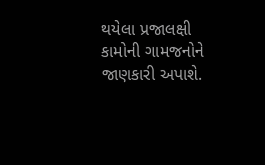થયેલા પ્રજાલક્ષી કામોની ગામજનોને જાણકારી અપાશે.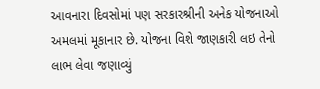આવનારા દિવસોમાં પણ સરકારશ્રીની અનેક યોજનાઓ અમલમાં મૂકાનાર છે. યોજના વિશે જાણકારી લઇ તેનો લાભ લેવા જણાવ્યું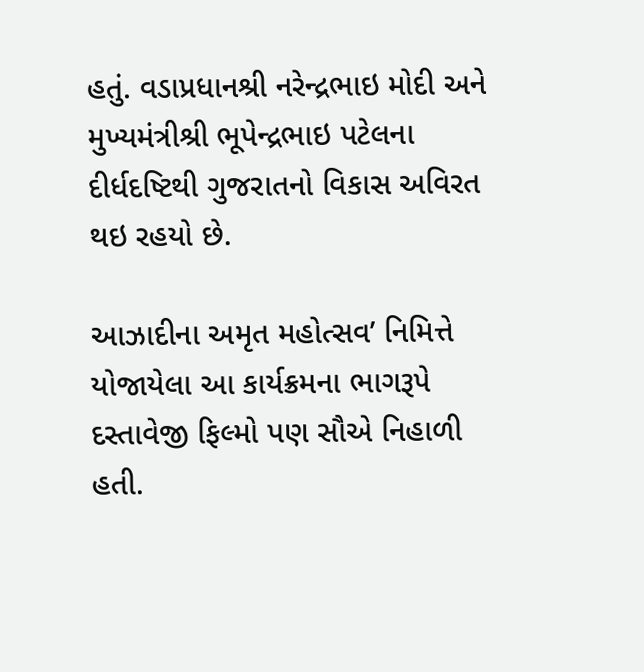હતું. વડાપ્રધાનશ્રી નરેન્દ્રભાઇ મોદી અને મુખ્યમંત્રીશ્રી ભૂપેન્દ્રભાઇ પટેલના દીર્ધદષ્ટિથી ગુજરાતનો વિકાસ અવિરત થઇ રહયો છે.

આઝાદીના અમૃત મહોત્સવ’ નિમિત્તે યોજાયેલા આ કાર્યક્રમના ભાગરૂપે દસ્તાવેજી ફિલ્મો પણ સૌએ નિહાળી હતી.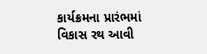કાર્યક્રમના પ્રારંભમાં વિકાસ રથ આવી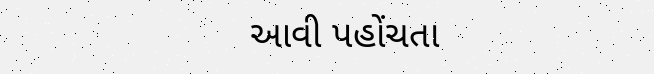આવી પહોંચતા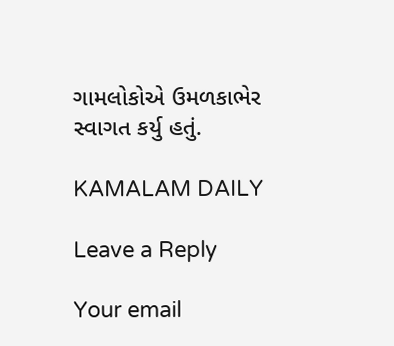ગામલોકોએ ઉમળકાભેર સ્વાગત કર્યુ હતું.

KAMALAM DAILY

Leave a Reply

Your email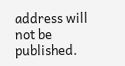address will not be published.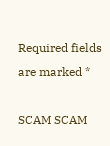Required fields are marked *

SCAM SCAM